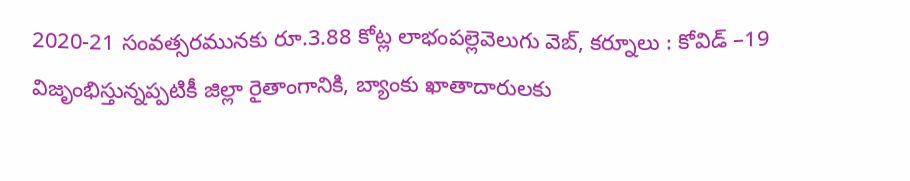2020-21 సంవత్సరమునకు రూ.3.88 కోట్ల లాభంపల్లెవెలుగు వెబ్, కర్నూలు : కోవిడ్ –19 విజృంభిస్తున్నప్పటికీ జిల్లా రైతాంగానికి, బ్యాంకు ఖాతాదారులకు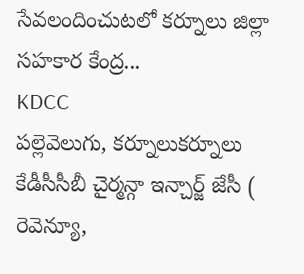సేవలందించుటలో కర్నూలు జిల్లా సహకార కేంద్ర...
KDCC
పల్లెవెలుగు, కర్నూలుకర్నూలు కేడీసీసీబీ చైర్మన్గా ఇన్చార్జ్ జేసీ ( రెవెన్యూ,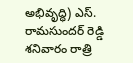అభివృద్ధి) ఎస్. రామసుందర్ రెడ్డి శనివారం రాత్రి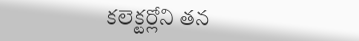కలెక్టర్లోని తన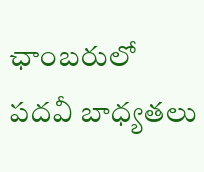ఛాంబరులో పదవీ బాధ్యతలు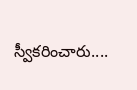స్వీకరించారు....